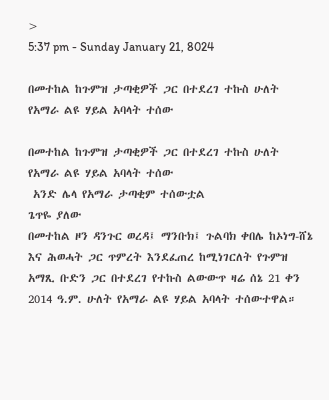>
5:37 pm - Sunday January 21, 8024

በመተከል ከጉምዝ ታጣቂዎች ጋር በተደረገ ተኩስ ሁለት የአማራ ልዩ ሃይል አባላት ተሰው

በመተከል ከጉምዝ ታጣቂዎች ጋር በተደረገ ተኩስ ሁለት የአማራ ልዩ ሃይል አባላት ተሰው
 አንድ ሌላ የአማራ ታጣቂም ተሰውቷል
ጌጥዬ ያለው
በመተከል ዞን ዳንጉር ወረዳ፤ ማንቡክ፤ ጉልባክ ቀበሌ ከኦነግ-ሸኔ እና ሕወሓት ጋር ጥምረት እንደፈጠረ ከሚነገርለት የጉምዝ አማጺ ቡድን ጋር በተደረገ የተኩስ ልውውጥ ዛሬ ሰኔ 21 ቀን 2014 ዓ.ም. ሁለት የአማራ ልዩ ሃይል አባላት ተሰውተዋል።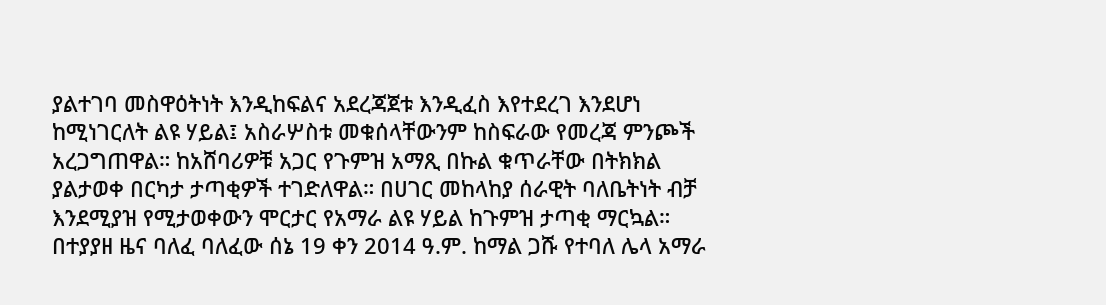ያልተገባ መስዋዕትነት እንዲከፍልና አደረጃጀቱ እንዲፈስ እየተደረገ እንደሆነ ከሚነገርለት ልዩ ሃይል፤ አስራሦስቱ መቁሰላቸውንም ከስፍራው የመረጃ ምንጮች አረጋግጠዋል። ከአሸባሪዎቹ አጋር የጉምዝ አማጺ በኩል ቁጥራቸው በትክክል ያልታወቀ በርካታ ታጣቂዎች ተገድለዋል። በሀገር መከላከያ ሰራዊት ባለቤትነት ብቻ እንደሚያዝ የሚታወቀውን ሞርታር የአማራ ልዩ ሃይል ከጉምዝ ታጣቂ ማርኳል።
በተያያዘ ዜና ባለፈ ባለፈው ሰኔ 19 ቀን 2014 ዓ.ም. ከማል ጋሹ የተባለ ሌላ አማራ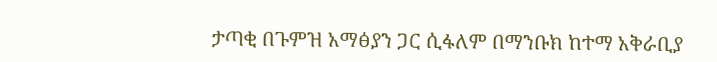ታጣቂ በጉምዝ አማፅያን ጋር ሲፋለም በማንቡክ ከተማ አቅራቢያ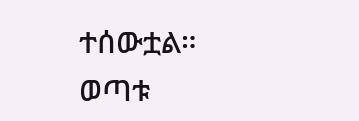ተሰውቷል። ወጣቱ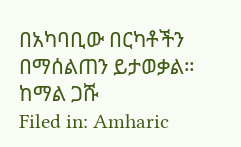በአካባቢው በርካቶችን በማሰልጠን ይታወቃል።
ከማል ጋሹ
Filed in: Amharic